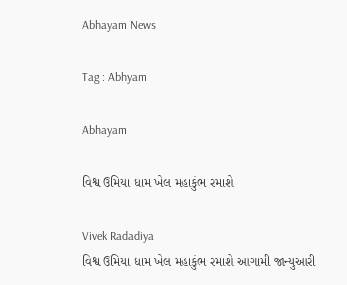Abhayam News

Tag : Abhyam

Abhayam

વિશ્વ ઉમિયા ધામ ખેલ મહાકુંભ રમાશે

Vivek Radadiya
વિશ્વ ઉમિયા ધામ ખેલ મહાકુંભ રમાશે આગામી જાન્યુઆરી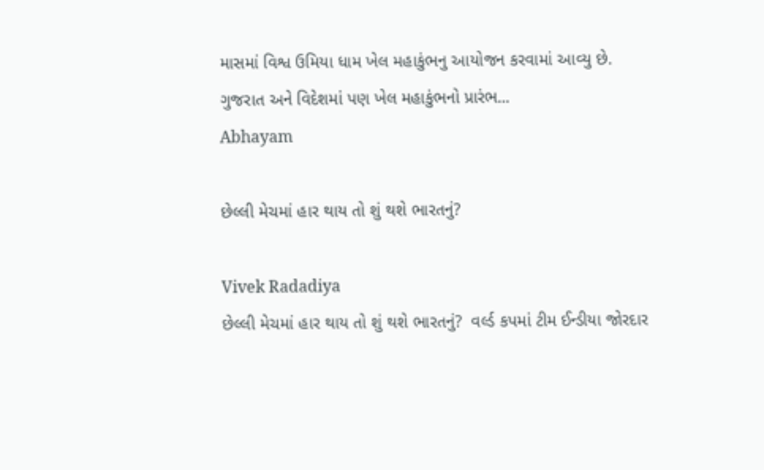માસમાં વિશ્વ ઉમિયા ધામ ખેલ મહાકુંભનુ આયોજન કરવામાં આવ્યુ છે. ગુજરાત અને વિદેશમાં પણ ખેલ મહાકુંભનો પ્રારંભ...
Abhayam

છેલ્લી મેચમાં હાર થાય તો શું થશે ભારતનું?

Vivek Radadiya
છેલ્લી મેચમાં હાર થાય તો શું થશે ભારતનું?  વર્લ્ડ કપમાં ટીમ ઈન્ડીયા જોરદાર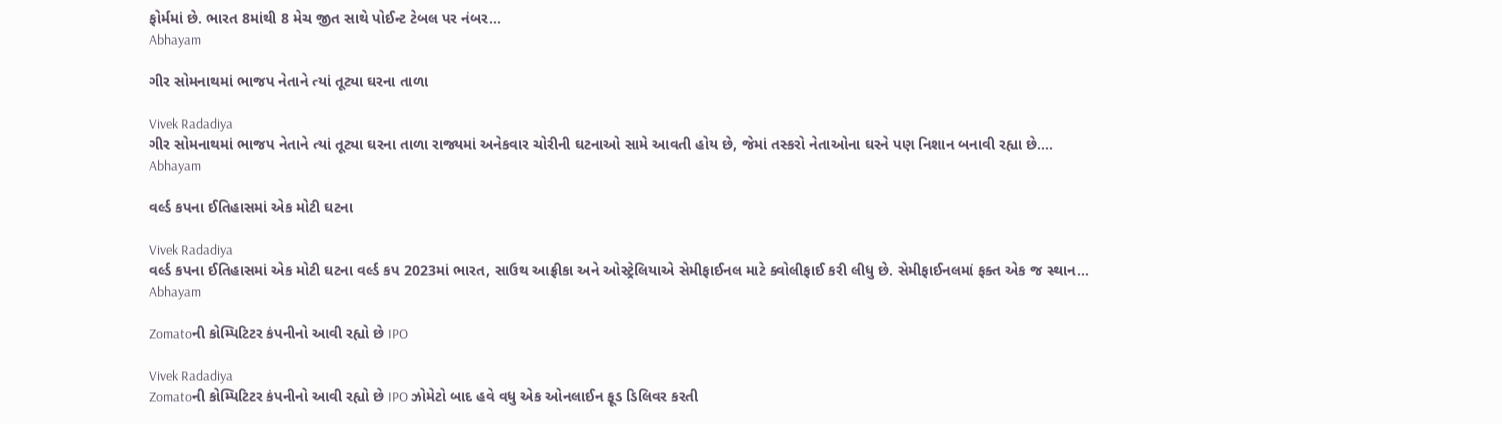ફોર્મમાં છે. ભારત 8માંથી 8 મેચ જીત સાથે પોઈન્ટ ટેબલ પર નંબર...
Abhayam

ગીર સોમનાથમાં ભાજપ નેતાને ત્યાં તૂટ્યા ઘરના તાળા

Vivek Radadiya
ગીર સોમનાથમાં ભાજપ નેતાને ત્યાં તૂટ્યા ઘરના તાળા રાજ્યમાં અનેકવાર ચોરીની ઘટનાઓ સામે આવતી હોય છે, જેમાં તસ્કરો નેતાઓના ઘરને પણ નિશાન બનાવી રહ્યા છે....
Abhayam

વર્લ્ડ કપના ઈતિહાસમાં એક મોટી ઘટના

Vivek Radadiya
વર્લ્ડ કપના ઈતિહાસમાં એક મોટી ઘટના વર્લ્ડ કપ 2023માં ભારત, સાઉથ આફ્રીકા અને ઓસ્ટ્રેલિયાએ સેમીફાઈનલ માટે ક્વોલીફાઈ કરી લીધુ છે. સેમીફાઈનલમાં ફક્ત એક જ સ્થાન...
Abhayam

Zomatoની કોમ્પિટિટર કંપનીનો આવી રહ્યો છે IPO

Vivek Radadiya
Zomatoની કોમ્પિટિટર કંપનીનો આવી રહ્યો છે IPO ઝોમેટો બાદ હવે વધુ એક ઓનલાઈન ફૂડ ડિલિવર કરતી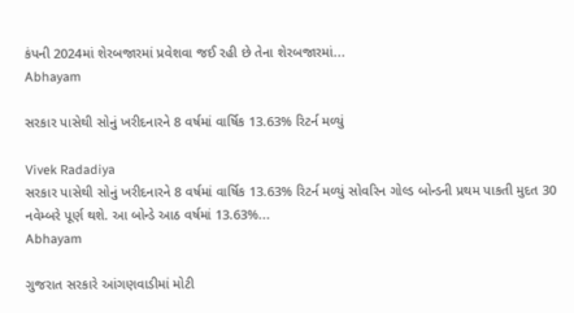કંપની 2024માં શેરબજારમાં પ્રવેશવા જઈ રહી છે તેના શેરબજારમાં...
Abhayam

સરકાર પાસેથી સોનું ખરીદનારને 8 વર્ષમાં વાર્ષિક 13.63% રિટર્ન મળ્યું

Vivek Radadiya
સરકાર પાસેથી સોનું ખરીદનારને 8 વર્ષમાં વાર્ષિક 13.63% રિટર્ન મળ્યું સોવરિન ગોલ્ડ બોન્ડની પ્રથમ પાકતી મુદત 30 નવેમ્બરે પૂર્ણ થશે. આ બોન્ડે આઠ વર્ષમાં 13.63%...
Abhayam

ગુજરાત સરકારે આંગણવાડીમાં મોટી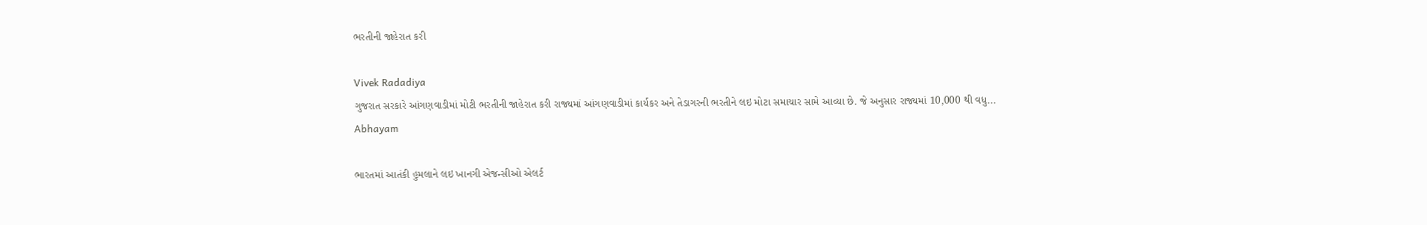ભરતીની જાહેરાત કરી

Vivek Radadiya
ગુજરાત સરકારે આંગણવાડીમાં મોટી ભરતીની જાહેરાત કરી રાજ્યમાં આંગણવાડીમાં કાર્યકર અને તેડાગરની ભરતીને લઇ મોટા સમાચાર સામે આવ્યા છે. જે અનુસાર રાજ્યમાં 10,000 થી વધુ...
Abhayam

ભારતમાં આતંકી હુમલાને લઇ ખાનગી એજન્સીઓ એલર્ટ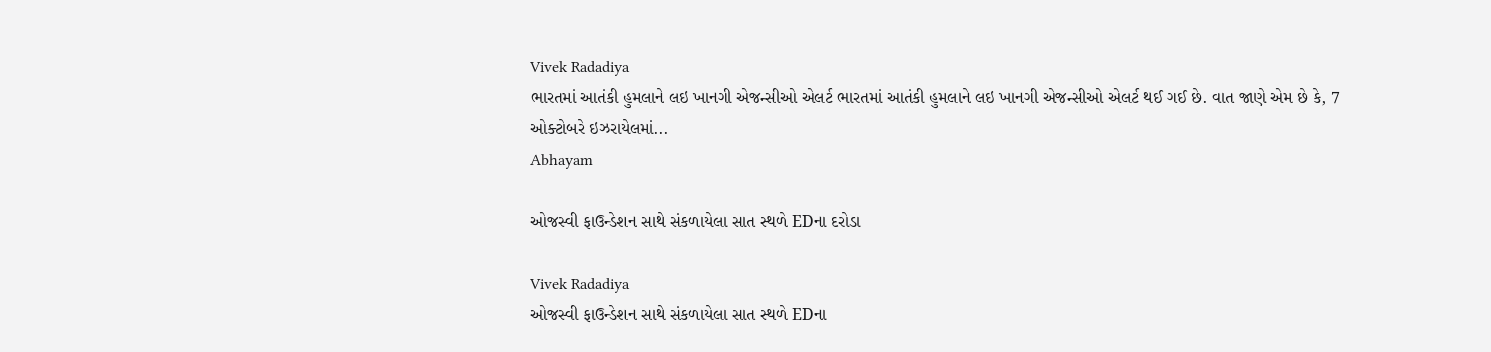Vivek Radadiya
ભારતમાં આતંકી હુમલાને લઇ ખાનગી એજન્સીઓ એલર્ટ ભારતમાં આતંકી હુમલાને લઇ ખાનગી એજન્સીઓ એલર્ટ થઈ ગઈ છે. વાત જાણે એમ છે કે, 7 ઓક્ટોબરે ઇઝરાયેલમાં...
Abhayam

ઓજસ્વી ફાઉન્ડેશન સાથે સંકળાયેલા સાત સ્થળે EDના દરોડા

Vivek Radadiya
ઓજસ્વી ફાઉન્ડેશન સાથે સંકળાયેલા સાત સ્થળે EDના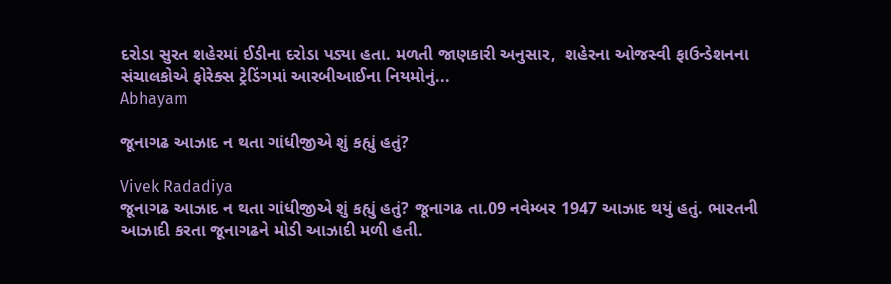દરોડા સુરત શહેરમાં ઈડીના દરોડા પડ્યા હતા. મળતી જાણકારી અનુસાર,  શહેરના ઓજસ્વી ફાઉન્ડેશનના સંચાલકોએ ફોરેક્સ ટ્રેડિંગમાં આરબીઆઈના નિયમોનું...
Abhayam

જૂનાગઢ આઝાદ ન થતા ગાંધીજીએ શું કહ્યું હતું?

Vivek Radadiya
જૂનાગઢ આઝાદ ન થતા ગાંધીજીએ શું કહ્યું હતું? જૂનાગઢ તા.09 નવેમ્બર 1947 આઝાદ થયું હતું. ભારતની આઝાદી કરતા જૂનાગઢને મોડી આઝાદી મળી હતી.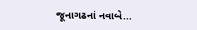જૂનાગઢનાં નવાબે...